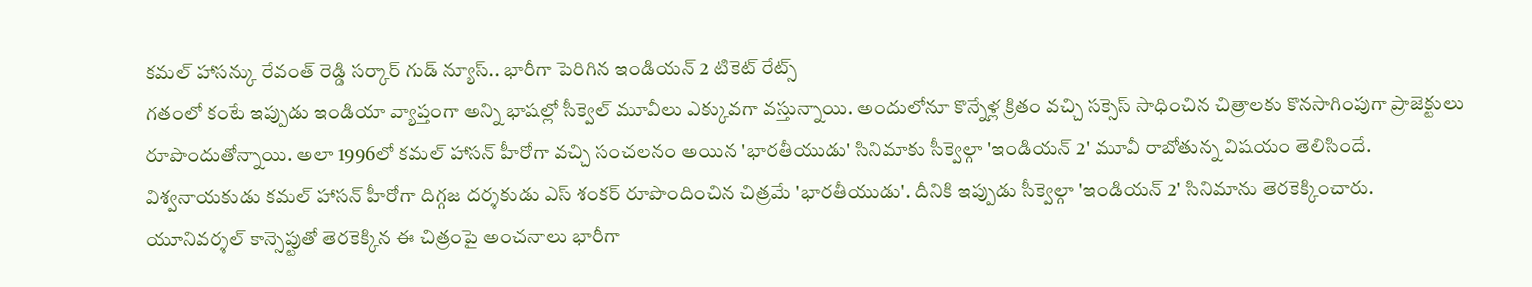కమల్ హాసన్కు రేవంత్ రెడ్డి సర్కార్ గుడ్ న్యూస్.. భారీగా పెరిగిన ఇండియన్ 2 టికెట్ రేట్స్
గతంలో కంటే ఇప్పుడు ఇండియా వ్యాప్తంగా అన్ని భాషల్లో సీక్వెల్ మూవీలు ఎక్కువగా వస్తున్నాయి. అందులోనూ కొన్నేళ్ల క్రితం వచ్చి సక్సెస్ సాధించిన చిత్రాలకు కొనసాగింపుగా ప్రాజెక్టులు రూపొందుతోన్నాయి. అలా 1996లో కమల్ హాసన్ హీరోగా వచ్చి సంచలనం అయిన 'భారతీయుడు' సినిమాకు సీక్వెల్గా 'ఇండియన్ 2' మూవీ రాబోతున్న విషయం తెలిసిందే.
విశ్వనాయకుడు కమల్ హాసన్ హీరోగా దిగ్గజ దర్శకుడు ఎస్ శంకర్ రూపొందించిన చిత్రమే 'భారతీయుడు'. దీనికి ఇప్పుడు సీక్వెల్గా 'ఇండియన్ 2' సినిమాను తెరకెక్కించారు. యూనివర్శల్ కాన్సెప్టుతో తెరకెక్కిన ఈ చిత్రంపై అంచనాలు భారీగా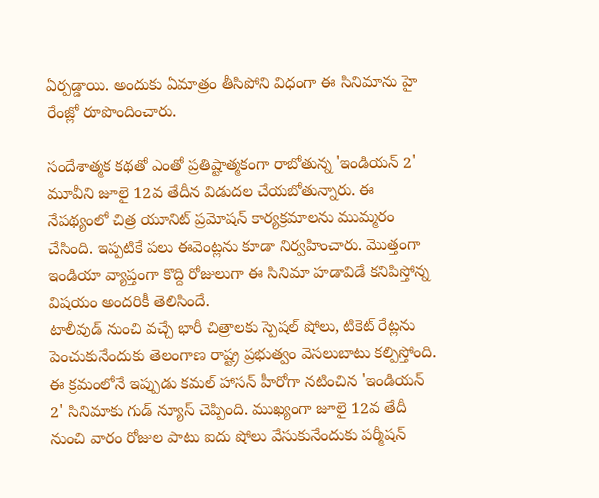ఏర్పడ్డాయి. అందుకు ఏమాత్రం తీసిపోని విధంగా ఈ సినిమాను హై రేంజ్లో రూపొందించారు.

సందేశాత్మక కథతో ఎంతో ప్రతిష్టాత్మకంగా రాబోతున్న 'ఇండియన్ 2' మూవీని జూలై 12వ తేదీన విడుదల చేయబోతున్నారు. ఈ నేపథ్యంలో చిత్ర యూనిట్ ప్రమోషన్ కార్యక్రమాలను ముమ్మరం చేసింది. ఇప్పటికే పలు ఈవెంట్లను కూడా నిర్వహించారు. మొత్తంగా ఇండియా వ్యాప్తంగా కొద్ది రోజులుగా ఈ సినిమా హడావిడే కనిపిస్తోన్న విషయం అందరికీ తెలిసిందే.
టాలీవుడ్ నుంచి వచ్చే భారీ చిత్రాలకు స్పెషల్ షోలు, టికెట్ రేట్లను పెంచుకునేందుకు తెలంగాణ రాష్ట్ర ప్రభుత్వం వెసలుబాటు కల్పిస్తోంది. ఈ క్రమంలోనే ఇప్పుడు కమల్ హాసన్ హీరోగా నటించిన 'ఇండియన్ 2' సినిమాకు గుడ్ న్యూస్ చెప్పింది. ముఖ్యంగా జూలై 12వ తేదీ నుంచి వారం రోజుల పాటు ఐదు షోలు వేసుకునేందుకు పర్మీషన్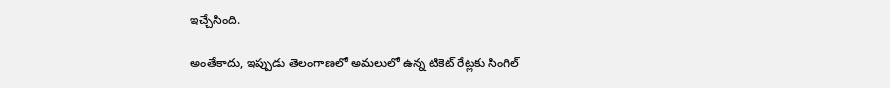ఇచ్చేసింది.

అంతేకాదు, ఇప్పుడు తెలంగాణలో అమలులో ఉన్న టికెట్ రేట్లకు సింగిల్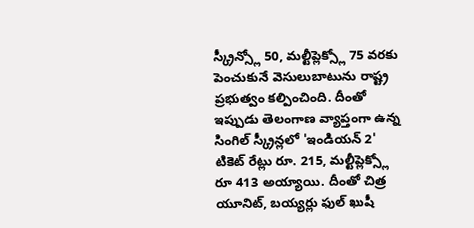స్క్రీన్స్లో 50, మల్టీప్లెక్స్లో 75 వరకు పెంచుకునే వెసులుబాటును రాష్ట్ర ప్రభుత్వం కల్పించింది. దీంతో ఇప్పుడు తెలంగాణ వ్యాప్తంగా ఉన్న సింగిల్ స్క్రీన్లలో 'ఇండియన్ 2' టికెట్ రేట్లు రూ. 215, మల్టీప్లెక్స్లో రూ 413 అయ్యాయి. దీంతో చిత్ర యూనిట్, బయ్యర్లు ఫుల్ ఖుషీ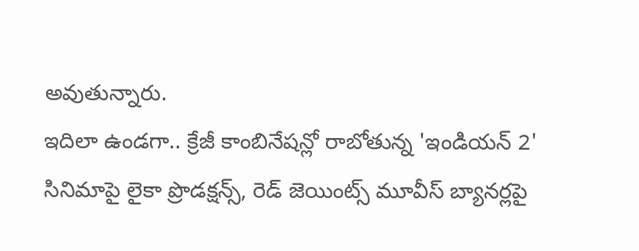అవుతున్నారు.
ఇదిలా ఉండగా.. క్రేజీ కాంబినేషన్లో రాబోతున్న 'ఇండియన్ 2' సినిమాపై లైకా ప్రొడక్షన్స్, రెడ్ జెయింట్స్ మూవీస్ బ్యానర్లపై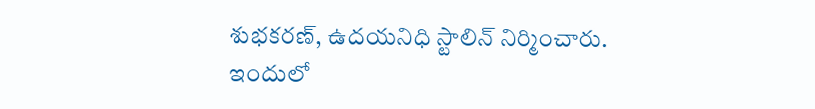శుభకరణ్, ఉదయనిధి స్టాలిన్ నిర్మించారు. ఇందులో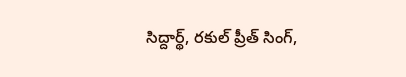సిద్దార్థ్, రకుల్ ప్రీత్ సింగ్,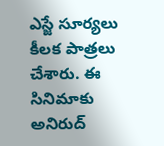ఎస్జే సూర్యలు కీలక పాత్రలు చేశారు. ఈ సినిమాకు అనిరుద్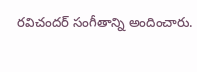రవిచందర్ సంగీతాన్ని అందించారు.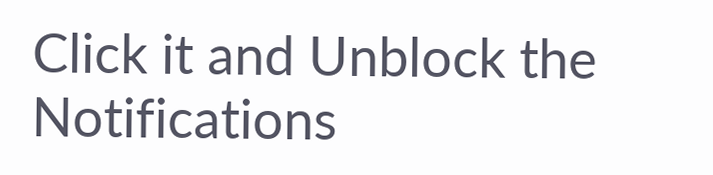Click it and Unblock the Notifications